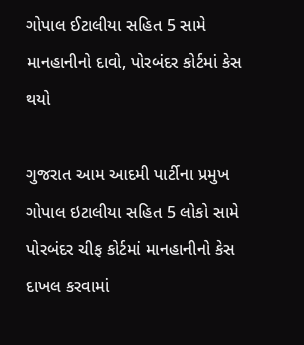ગોપાલ ઈટાલીયા સહિત 5 સામે માનહાનીનો દાવો, પોરબંદર કોર્ટમાં કેસ થયો

ગુજરાત આમ આદમી પાર્ટીના પ્રમુખ ગોપાલ ઇટાલીયા સહિત 5 લોકો સામે પોરબંદર ચીફ કોર્ટમાં માનહાનીનો કેસ દાખલ કરવામાં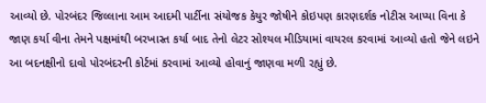આવ્યો છે. પોરબંદર જિલ્લાના આમ આદમી પાર્ટીના સંયોજક કેયુર જોષીને કોઇપણ કારણદર્શક નોટીસ આપ્યા વિના કે જાણ કર્યા વીના તેમને પક્ષમાંથી બરખાસ્ત કર્યા બાદ તેનો લેટર સોશ્યલ મીડિયામાં વાયરલ કરવામાં આવ્યો હતો જેને લઇને આ બદનક્ષીનો દાવો પોરબંદરની કોર્ટમાં કરવામાં આવ્યો હોવાનું જાણવા મળી રહ્યું છે.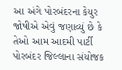આ અંગે પોરબંદરના કેયુર જોષીએ એવું જણાવ્યું છે કે તેઓ આમ આદમી પાર્ટી પોરબંદર જિલ્લાના સંયોજક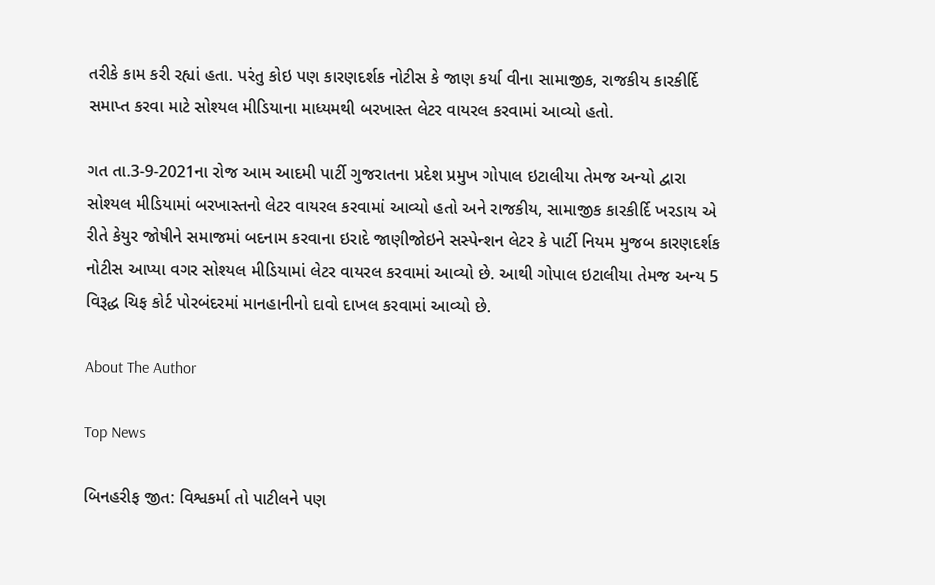તરીકે કામ કરી રહ્યાં હતા. પરંતુ કોઇ પણ કારણદર્શક નોટીસ કે જાણ કર્યા વીના સામાજીક, રાજકીય કારકીર્દિ સમાપ્ત કરવા માટે સોશ્યલ મીડિયાના માધ્યમથી બરખાસ્ત લેટર વાયરલ કરવામાં આવ્યો હતો.

ગત તા.3-9-2021ના રોજ આમ આદમી પાર્ટી ગુજરાતના પ્રદેશ પ્રમુખ ગોપાલ ઇટાલીયા તેમજ અન્યો દ્વારા સોશ્યલ મીડિયામાં બરખાસ્તનો લેટર વાયરલ કરવામાં આવ્યો હતો અને રાજકીય, સામાજીક કારકીર્દિ ખરડાય એ રીતે કેયુર જોષીને સમાજમાં બદનામ કરવાના ઇરાદે જાણીજોઇને સસ્પેન્શન લેટર કે પાર્ટી નિયમ મુજબ કારણદર્શક નોટીસ આપ્યા વગર સોશ્યલ મીડિયામાં લેટર વાયરલ કરવામાં આવ્યો છે. આથી ગોપાલ ઇટાલીયા તેમજ અન્ય 5 વિરૂદ્ધ ચિફ કોર્ટ પોરબંદરમાં માનહાનીનો દાવો દાખલ કરવામાં આવ્યો છે.

About The Author

Top News

બિનહરીફ જીત: વિશ્વકર્મા તો પાટીલને પણ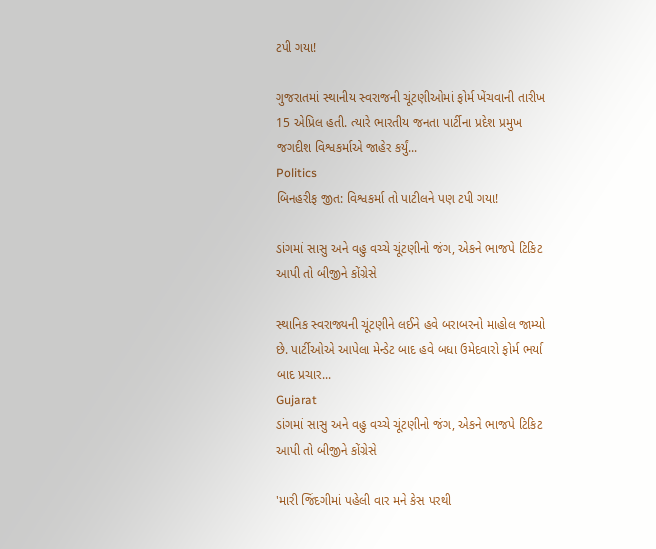ટપી ગયા!

ગુજરાતમાં સ્થાનીય સ્વરાજની ચૂંટણીઓમાં ફોર્મ ખેંચવાની તારીખ 15 એપ્રિલ હતી. ત્યારે ભારતીય જનતા પાર્ટીના પ્રદેશ પ્રમુખ જગદીશ વિશ્વકર્માએ જાહેર કર્યું...
Politics
બિનહરીફ જીત: વિશ્વકર્મા તો પાટીલને પણ ટપી ગયા!

ડાંગમાં સાસુ અને વહુ વચ્ચે ચૂંટણીનો જંગ, એકને ભાજપે ટિકિટ આપી તો બીજીને કોંગ્રેસે

સ્થાનિક સ્વરાજ્યની ચૂંટણીને લઈને હવે બરાબરનો માહોલ જામ્યો છે. પાર્ટીઓએ આપેલા મેન્ડેટ બાદ હવે બધા ઉમેદવારો ફોર્મ ભર્યા બાદ પ્રચાર...
Gujarat
ડાંગમાં સાસુ અને વહુ વચ્ચે ચૂંટણીનો જંગ, એકને ભાજપે ટિકિટ આપી તો બીજીને કોંગ્રેસે

'મારી જિંદગીમાં પહેલી વાર મને કેસ પરથી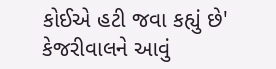કોઈએ હટી જવા કહ્યું છે' કેજરીવાલને આવું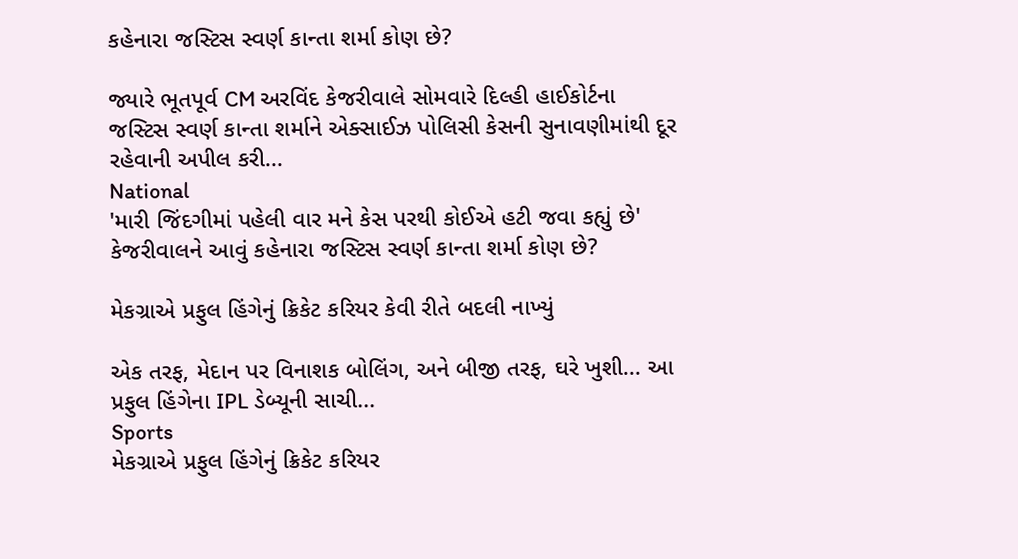કહેનારા જસ્ટિસ સ્વર્ણ કાન્તા શર્મા કોણ છે?

જ્યારે ભૂતપૂર્વ CM અરવિંદ કેજરીવાલે સોમવારે દિલ્હી હાઈકોર્ટના જસ્ટિસ સ્વર્ણ કાન્તા શર્માને એક્સાઈઝ પોલિસી કેસની સુનાવણીમાંથી દૂર રહેવાની અપીલ કરી...
National
'મારી જિંદગીમાં પહેલી વાર મને કેસ પરથી કોઈએ હટી જવા કહ્યું છે' કેજરીવાલને આવું કહેનારા જસ્ટિસ સ્વર્ણ કાન્તા શર્મા કોણ છે?

મેકગ્રાએ પ્રફુલ હિંગેનું ક્રિકેટ કરિયર કેવી રીતે બદલી નાખ્યું

એક તરફ, મેદાન પર વિનાશક બોલિંગ, અને બીજી તરફ, ઘરે ખુશી... આ પ્રફુલ હિંગેના IPL ડેબ્યૂની સાચી...
Sports
મેકગ્રાએ પ્રફુલ હિંગેનું ક્રિકેટ કરિયર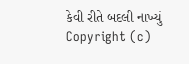કેવી રીતે બદલી નાખ્યું
Copyright (c)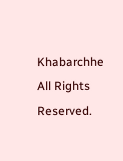Khabarchhe All Rights Reserved.